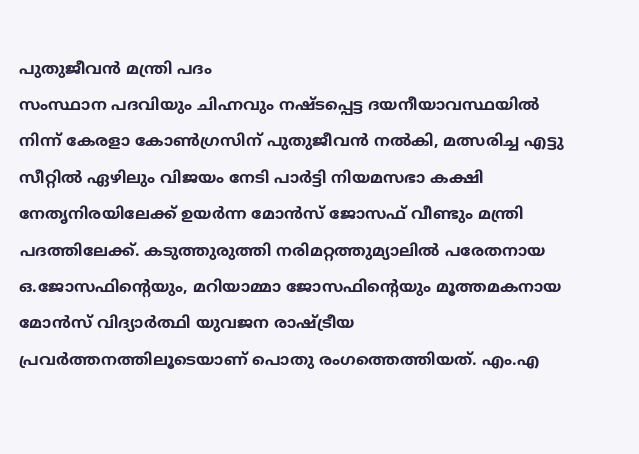പുതുജീവൻ മന്ത്രി പദം
സംസ്ഥാന പദവിയും ചിഹ്നവും നഷ്ടപ്പെട്ട ദയനീയാവസ്ഥയിൽ നിന്ന് കേരളാ കോൺഗ്രസിന് പുതുജീവൻ നൽകി, മത്സരിച്ച എട്ടു സീറ്റിൽ ഏഴിലും വിജയം നേടി പാർട്ടി നിയമസഭാ കക്ഷി നേതൃനിരയിലേക്ക് ഉയർന്ന മോൻസ് ജോസഫ് വീണ്ടും മന്ത്രി പദത്തിലേക്ക്. കടുത്തുരുത്തി നരിമറ്റത്തുമ്യാലിൽ പരേതനായ ഒ.ജോസഫിന്റെയും, മറിയാമ്മാ ജോസഫിന്റെയും മൂത്തമകനായ മോൻസ് വിദ്യാർത്ഥി യുവജന രാഷ്ട്രീയ പ്രവർത്തനത്തിലൂടെയാണ് പൊതു രംഗത്തെത്തിയത്. എം.എ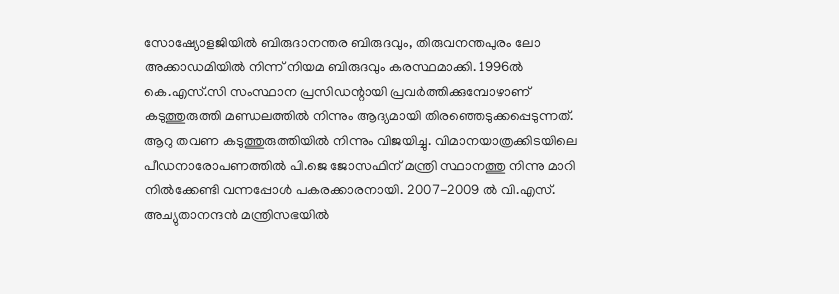സോഷ്യോളജിയിൽ ബിരുദാനന്തര ബിരുദവും, തിരുവനന്തപുരം ലോ അക്കാഡമിയിൽ നിന്ന് നിയമ ബിരുദവും കരസ്ഥമാക്കി. 1996ൽ കെ.എസ്.സി സംസ്ഥാന പ്രസിഡന്റായി പ്രവർത്തിക്കുമ്പോഴാണ് കടുത്തുരുത്തി മണ്ഡലത്തിൽ നിന്നും ആദ്യമായി തിരഞ്ഞെടുക്കപ്പെടുന്നത്. ആറു തവണ കടുത്തുരുത്തിയിൽ നിന്നും വിജയിച്ചു. വിമാനയാത്രക്കിടയിലെ പീഡനാരോപണത്തിൽ പി.ജെ ജോസഫിന് മന്ത്രി സ്ഥാനത്തു നിന്നു മാറി നിൽക്കേണ്ടി വന്നപ്പോൾ പകരക്കാരനായി. 2007-2009 ൽ വി.എസ്. അച്യുതാനന്ദൻ മന്ത്രിസഭയിൽ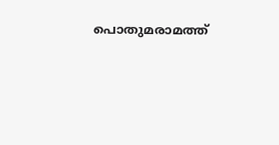പൊതുമരാമത്ത്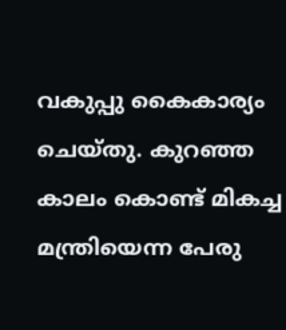വകുപ്പു കൈകാര്യം ചെയ്തു. കുറഞ്ഞ കാലം കൊണ്ട് മികച്ച മന്ത്രിയെന്ന പേരു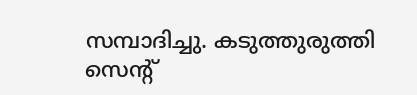സമ്പാദിച്ചു. കടുത്തുരുത്തി സെന്റ്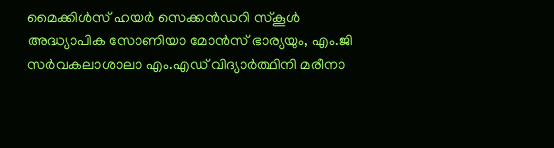മൈക്കിൾസ് ഹയർ സെക്കൻഡറി സ്കൂൾ അദ്ധ്യാപിക സോണിയാ മോൻസ് ഭാര്യയും, എം.ജി സർവകലാശാലാ എം.എഡ് വിദ്യാർത്ഥിനി മരീനാ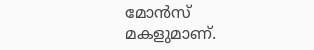മോൻസ് മകളുമാണ്.